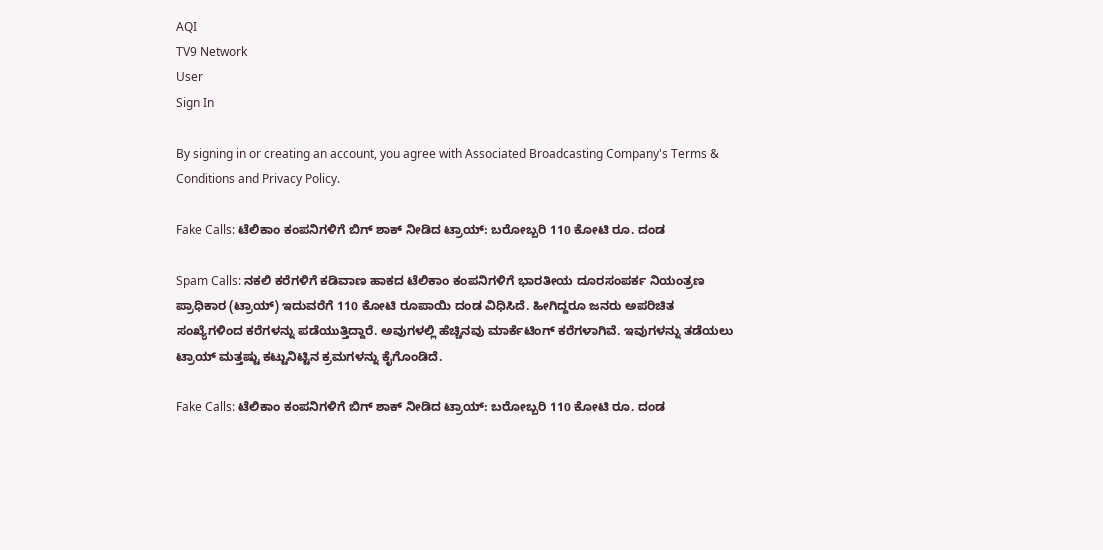AQI
TV9 Network
User
Sign In

By signing in or creating an account, you agree with Associated Broadcasting Company's Terms & Conditions and Privacy Policy.

Fake Calls: ಟೆಲಿಕಾಂ ಕಂಪನಿಗಳಿಗೆ ಬಿಗ್ ಶಾಕ್ ನೀಡಿದ ಟ್ರಾಯ್: ಬರೋಬ್ಬರಿ 110 ಕೋಟಿ ರೂ. ದಂಡ

Spam Calls: ನಕಲಿ ಕರೆಗಳಿಗೆ ಕಡಿವಾಣ ಹಾಕದ ಟೆಲಿಕಾಂ ಕಂಪನಿಗಳಿಗೆ ಭಾರತೀಯ ದೂರಸಂಪರ್ಕ ನಿಯಂತ್ರಣ ಪ್ರಾಧಿಕಾರ (ಟ್ರಾಯ್) ಇದುವರೆಗೆ 110 ಕೋಟಿ ರೂಪಾಯಿ ದಂಡ ವಿಧಿಸಿದೆ. ಹೀಗಿದ್ದರೂ ಜನರು ಅಪರಿಚಿತ ಸಂಖ್ಯೆಗಳಿಂದ ಕರೆಗಳನ್ನು ಪಡೆಯುತ್ತಿದ್ದಾರೆ. ಅವುಗಳಲ್ಲಿ ಹೆಚ್ಚಿನವು ಮಾರ್ಕೆಟಿಂಗ್ ಕರೆಗಳಾಗಿವೆ. ಇವುಗಳನ್ನು ತಡೆಯಲು ಟ್ರಾಯ್ ಮತ್ತಷ್ಟು ಕಟ್ಟುನಿಟ್ಟಿನ ಕ್ರಮಗಳನ್ನು ಕೈಗೊಂಡಿದೆ.

Fake Calls: ಟೆಲಿಕಾಂ ಕಂಪನಿಗಳಿಗೆ ಬಿಗ್ ಶಾಕ್ ನೀಡಿದ ಟ್ರಾಯ್: ಬರೋಬ್ಬರಿ 110 ಕೋಟಿ ರೂ. ದಂಡ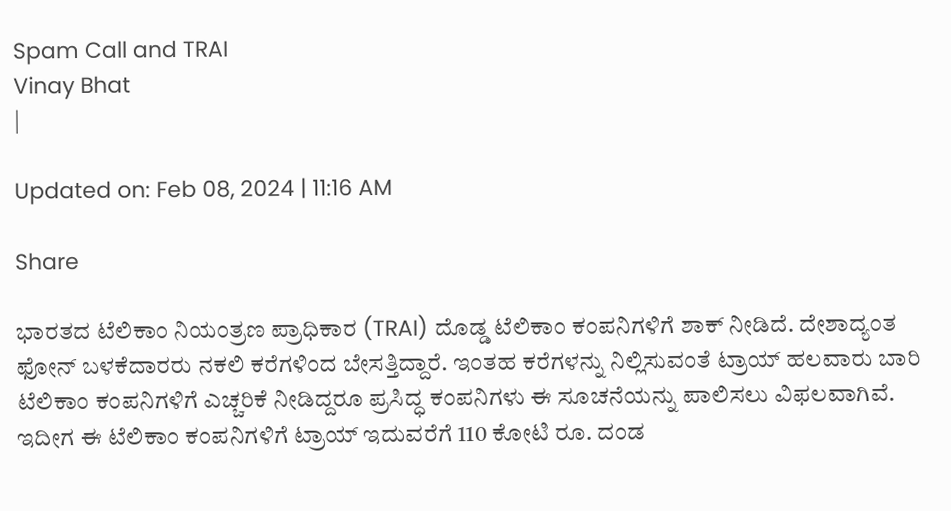Spam Call and TRAI
Vinay Bhat
|

Updated on: Feb 08, 2024 | 11:16 AM

Share

ಭಾರತದ ಟೆಲಿಕಾಂ ನಿಯಂತ್ರಣ ಪ್ರಾಧಿಕಾರ (TRAI) ದೊಡ್ಡ ಟೆಲಿಕಾಂ ಕಂಪನಿಗಳಿಗೆ ಶಾಕ್ ನೀಡಿದೆ. ದೇಶಾದ್ಯಂತ ಫೋನ್ ಬಳಕೆದಾರರು ನಕಲಿ ಕರೆಗಳಿಂದ ಬೇಸತ್ತಿದ್ದಾರೆ. ಇಂತಹ ಕರೆಗಳನ್ನು ನಿಲ್ಲಿಸುವಂತೆ ಟ್ರಾಯ್ ಹಲವಾರು ಬಾರಿ ಟೆಲಿಕಾಂ ಕಂಪನಿಗಳಿಗೆ ಎಚ್ಚರಿಕೆ ನೀಡಿದ್ದರೂ ಪ್ರಸಿದ್ಧ ಕಂಪನಿಗಳು ಈ ಸೂಚನೆಯನ್ನು ಪಾಲಿಸಲು ವಿಫಲವಾಗಿವೆ. ಇದೀಗ ಈ ಟೆಲಿಕಾಂ ಕಂಪನಿಗಳಿಗೆ ಟ್ರಾಯ್ ಇದುವರೆಗೆ 110 ಕೋಟಿ ರೂ. ದಂಡ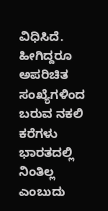ವಿಧಿಸಿದೆ. ಹೀಗಿದ್ದರೂ ಅಪರಿಚಿತ ಸಂಖ್ಯೆಗಳಿಂದ ಬರುವ ನಕಲಿ ಕರೆಗಳು ಭಾರತದಲ್ಲಿ ನಿಂತಿಲ್ಲ ಎಂಬುದು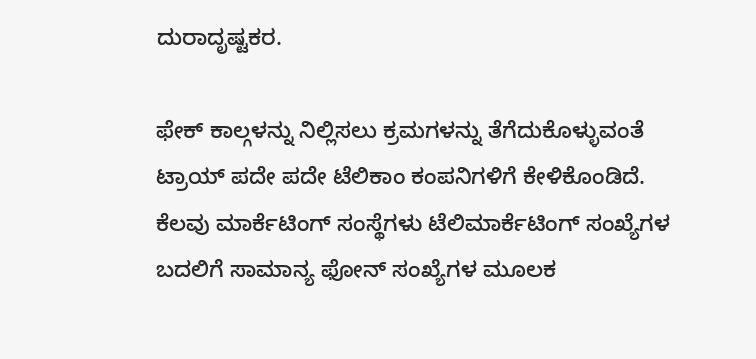ದುರಾದೃಷ್ಟಕರ.

ಫೇಕ್ ಕಾಲ್ಗಳನ್ನು ನಿಲ್ಲಿಸಲು ಕ್ರಮಗಳನ್ನು ತೆಗೆದುಕೊಳ್ಳುವಂತೆ ಟ್ರಾಯ್ ಪದೇ ಪದೇ ಟೆಲಿಕಾಂ ಕಂಪನಿಗಳಿಗೆ ಕೇಳಿಕೊಂಡಿದೆ. ಕೆಲವು ಮಾರ್ಕೆಟಿಂಗ್ ಸಂಸ್ಥೆಗಳು ಟೆಲಿಮಾರ್ಕೆಟಿಂಗ್ ಸಂಖ್ಯೆಗಳ ಬದಲಿಗೆ ಸಾಮಾನ್ಯ ಫೋನ್ ಸಂಖ್ಯೆಗಳ ಮೂಲಕ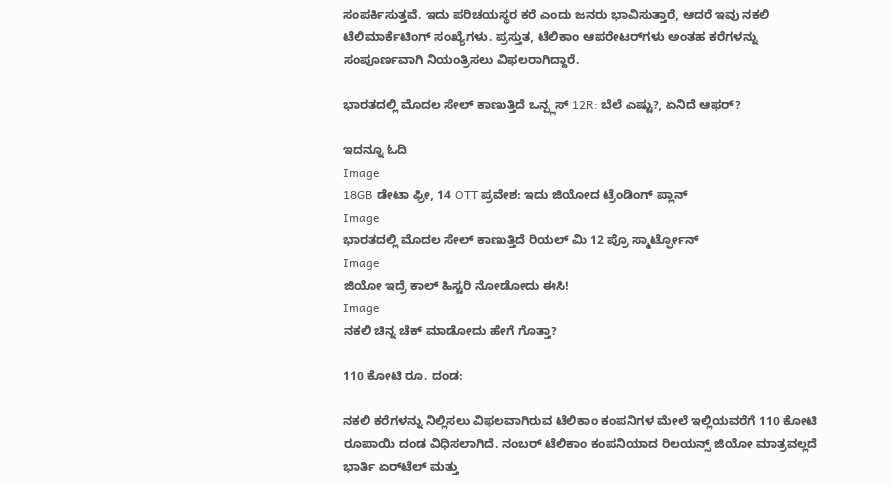ಸಂಪರ್ಕಿಸುತ್ತವೆ. ಇದು ಪರಿಚಯಸ್ಥರ ಕರೆ ಎಂದು ಜನರು ಭಾವಿಸುತ್ತಾರೆ, ಆದರೆ ಇವು ನಕಲಿ ಟೆಲಿಮಾರ್ಕೆಟಿಂಗ್ ಸಂಖ್ಯೆಗಳು. ಪ್ರಸ್ತುತ, ಟೆಲಿಕಾಂ ಆಪರೇಟರ್‌ಗಳು ಅಂತಹ ಕರೆಗಳನ್ನು ಸಂಪೂರ್ಣವಾಗಿ ನಿಯಂತ್ರಿಸಲು ವಿಫಲರಾಗಿದ್ದಾರೆ.

ಭಾರತದಲ್ಲಿ ಮೊದಲ ಸೇಲ್ ಕಾಣುತ್ತಿದೆ ಒನ್ಪ್ಲಸ್ 12R: ಬೆಲೆ ಎಷ್ಟು?, ಏನಿದೆ ಆಫರ್?

ಇದನ್ನೂ ಓದಿ
Image
18GB ಡೇಟಾ ಫ್ರೀ, 14 OTT ಪ್ರವೇಶ: ಇದು ಜಿಯೋದ ಟ್ರೆಂಡಿಂಗ್ ಪ್ಲಾನ್
Image
ಭಾರತದಲ್ಲಿ ಮೊದಲ ಸೇಲ್ ಕಾಣುತ್ತಿದೆ ರಿಯಲ್ ಮಿ 12 ಪ್ರೊ ಸ್ಮಾರ್ಟ್ಫೋನ್
Image
ಜಿಯೋ ಇದ್ರೆ ಕಾಲ್ ಹಿಸ್ಟರಿ ನೋಡೋದು ಈಸಿ!
Image
ನಕಲಿ ಚಿನ್ನ ಚೆಕ್ ಮಾಡೋದು ಹೇಗೆ ಗೊತ್ತಾ?

110 ಕೋಟಿ ರೂ. ದಂಡ:

ನಕಲಿ ಕರೆಗಳನ್ನು ನಿಲ್ಲಿಸಲು ವಿಫಲವಾಗಿರುವ ಟೆಲಿಕಾಂ ಕಂಪನಿಗಳ ಮೇಲೆ ಇಲ್ಲಿಯವರೆಗೆ 110 ಕೋಟಿ ರೂಪಾಯಿ ದಂಡ ವಿಧಿಸಲಾಗಿದೆ. ನಂಬರ್ ಟೆಲಿಕಾಂ ಕಂಪನಿಯಾದ ರಿಲಯನ್ಸ್ ಜಿಯೋ ಮಾತ್ರವಲ್ಲದೆ ಭಾರ್ತಿ ಏರ್‌ಟೆಲ್ ಮತ್ತು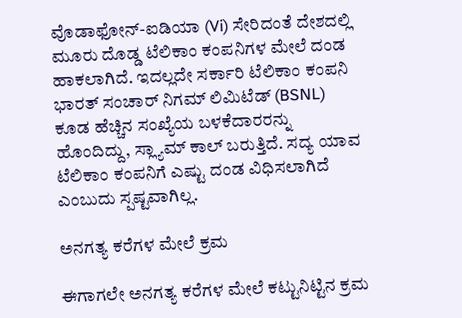ವೊಡಾಫೋನ್-ಐಡಿಯಾ (Vi) ಸೇರಿದಂತೆ ದೇಶದಲ್ಲಿ ಮೂರು ದೊಡ್ಡ ಟೆಲಿಕಾಂ ಕಂಪನಿಗಳ ಮೇಲೆ ದಂಡ ಹಾಕಲಾಗಿದೆ. ಇದಲ್ಲದೇ ಸರ್ಕಾರಿ ಟೆಲಿಕಾಂ ಕಂಪನಿ ಭಾರತ್ ಸಂಚಾರ್ ನಿಗಮ್ ಲಿಮಿಟೆಡ್ (BSNL) ಕೂಡ ಹೆಚ್ಚಿನ ಸಂಖ್ಯೆಯ ಬಳಕೆದಾರರನ್ನು ಹೊಂದಿದ್ದು, ಸ್ಲ್ಯಾಮ್ ಕಾಲ್ ಬರುತ್ತಿದೆ. ಸದ್ಯ ಯಾವ ಟೆಲಿಕಾಂ ಕಂಪನಿಗೆ ಎಷ್ಟು ದಂಡ ವಿಧಿಸಲಾಗಿದೆ ಎಂಬುದು ಸ್ಪಷ್ಟವಾಗಿಲ್ಲ.

ಅನಗತ್ಯ ಕರೆಗಳ ಮೇಲೆ ಕ್ರಮ

ಈಗಾಗಲೇ ಅನಗತ್ಯ ಕರೆಗಳ ಮೇಲೆ ಕಟ್ಟುನಿಟ್ಟಿನ ಕ್ರಮ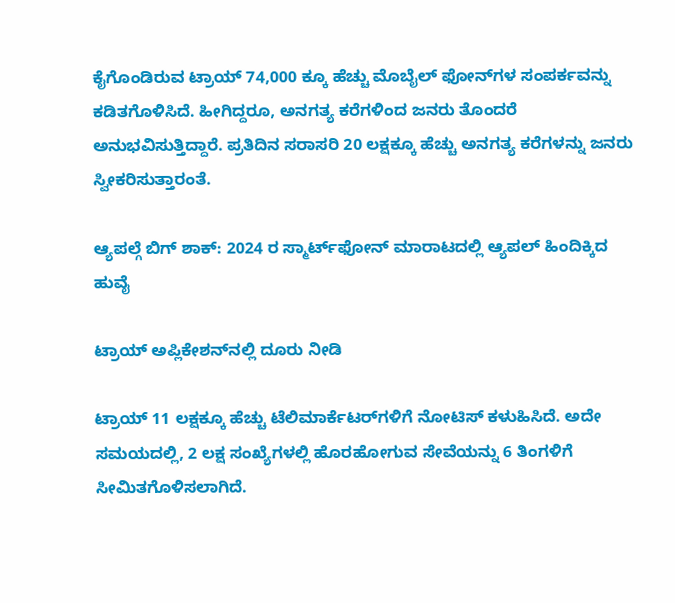ಕೈಗೊಂಡಿರುವ ಟ್ರಾಯ್ 74,000 ಕ್ಕೂ ಹೆಚ್ಚು ಮೊಬೈಲ್ ಫೋನ್‌ಗಳ ಸಂಪರ್ಕವನ್ನು ಕಡಿತಗೊಳಿಸಿದೆ. ಹೀಗಿದ್ದರೂ, ಅನಗತ್ಯ ಕರೆಗಳಿಂದ ಜನರು ತೊಂದರೆ ಅನುಭವಿಸುತ್ತಿದ್ದಾರೆ. ಪ್ರತಿದಿನ ಸರಾಸರಿ 20 ಲಕ್ಷಕ್ಕೂ ಹೆಚ್ಚು ಅನಗತ್ಯ ಕರೆಗಳನ್ನು ಜನರು ಸ್ವೀಕರಿಸುತ್ತಾರಂತೆ.

ಆ್ಯಪಲ್ಗೆ ಬಿಗ್ ಶಾಕ್: 2024 ರ ಸ್ಮಾರ್ಟ್‌ಫೋನ್ ಮಾರಾಟದಲ್ಲಿ ಆ್ಯಪಲ್ ಹಿಂದಿಕ್ಕಿದ ಹುವೈ

ಟ್ರಾಯ್ ಅಪ್ಲಿಕೇಶನ್‌ನಲ್ಲಿ ದೂರು ನೀಡಿ

ಟ್ರಾಯ್ 11 ಲಕ್ಷಕ್ಕೂ ಹೆಚ್ಚು ಟೆಲಿಮಾರ್ಕೆಟರ್‌ಗಳಿಗೆ ನೋಟಿಸ್ ಕಳುಹಿಸಿದೆ. ಅದೇ ಸಮಯದಲ್ಲಿ, 2 ಲಕ್ಷ ಸಂಖ್ಯೆಗಳಲ್ಲಿ ಹೊರಹೋಗುವ ಸೇವೆಯನ್ನು 6 ತಿಂಗಳಿಗೆ ಸೀಮಿತಗೊಳಿಸಲಾಗಿದೆ.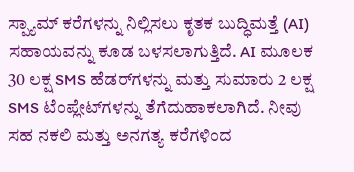ಸ್ಪ್ಯಾಮ್ ಕರೆಗಳನ್ನು ನಿಲ್ಲಿಸಲು ಕೃತಕ ಬುದ್ಧಿಮತ್ತೆ (AI) ಸಹಾಯವನ್ನು ಕೂಡ ಬಳಸಲಾಗುತ್ತಿದೆ. AI ಮೂಲಕ 30 ಲಕ್ಷ SMS ಹೆಡರ್‌ಗಳನ್ನು ಮತ್ತು ಸುಮಾರು 2 ಲಕ್ಷ SMS ಟೆಂಪ್ಲೇಟ್‌ಗಳನ್ನು ತೆಗೆದುಹಾಕಲಾಗಿದೆ. ನೀವು ಸಹ ನಕಲಿ ಮತ್ತು ಅನಗತ್ಯ ಕರೆಗಳಿಂದ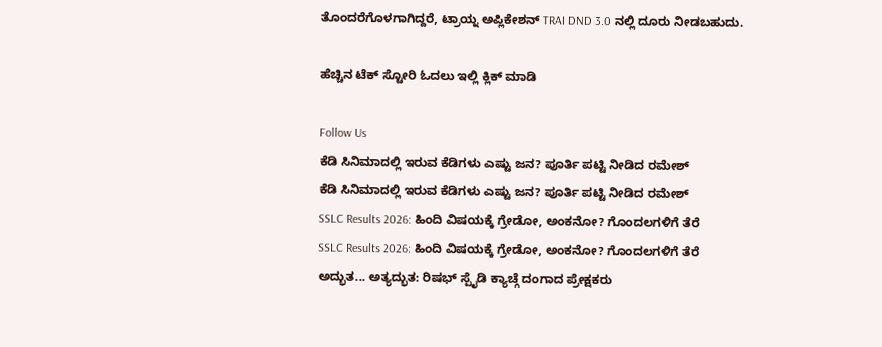ತೊಂದರೆಗೊಳಗಾಗಿದ್ದರೆ, ಟ್ರಾಯ್ನ ಅಪ್ಲಿಕೇಶನ್ TRAI DND 3.0 ನಲ್ಲಿ ದೂರು ನೀಡಬಹುದು.

ಹೆಚ್ಚಿನ ಟೆಕ್ ಸ್ಟೋರಿ ಓದಲು ಇಲ್ಲಿ ಕ್ಲಿಕ್ ಮಾಡಿ

Follow Us
ಕೆಡಿ ಸಿನಿಮಾದಲ್ಲಿ ಇರುವ ಕೆಡಿಗಳು ಎಷ್ಟು ಜನ? ಪೂರ್ತಿ ಪಟ್ಟಿ ನೀಡಿದ ರಮೇಶ್
ಕೆಡಿ ಸಿನಿಮಾದಲ್ಲಿ ಇರುವ ಕೆಡಿಗಳು ಎಷ್ಟು ಜನ? ಪೂರ್ತಿ ಪಟ್ಟಿ ನೀಡಿದ ರಮೇಶ್
SSLC Results 2026: ಹಿಂದಿ ವಿಷಯಕ್ಕೆ ಗ್ರೇಡೋ, ಅಂಕನೋ? ಗೊಂದಲಗಳಿಗೆ ತೆರೆ
SSLC Results 2026: ಹಿಂದಿ ವಿಷಯಕ್ಕೆ ಗ್ರೇಡೋ, ಅಂಕನೋ? ಗೊಂದಲಗಳಿಗೆ ತೆರೆ
ಅದ್ಭುತ... ಅತ್ಯದ್ಭುತ: ರಿಷಭ್ ಸ್ಪೈಡಿ ಕ್ಯಾಚ್ಗೆ ದಂಗಾದ ಪ್ರೇಕ್ಷಕರು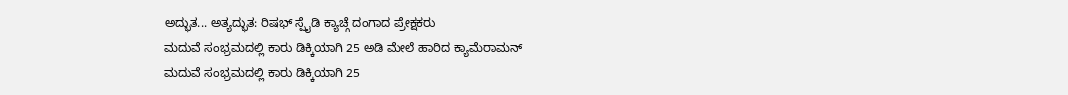ಅದ್ಭುತ... ಅತ್ಯದ್ಭುತ: ರಿಷಭ್ ಸ್ಪೈಡಿ ಕ್ಯಾಚ್ಗೆ ದಂಗಾದ ಪ್ರೇಕ್ಷಕರು
ಮದುವೆ ಸಂಭ್ರಮದಲ್ಲಿ ಕಾರು ಡಿಕ್ಕಿಯಾಗಿ 25 ಅಡಿ ಮೇಲೆ ಹಾರಿದ ಕ್ಯಾಮೆರಾಮನ್
ಮದುವೆ ಸಂಭ್ರಮದಲ್ಲಿ ಕಾರು ಡಿಕ್ಕಿಯಾಗಿ 25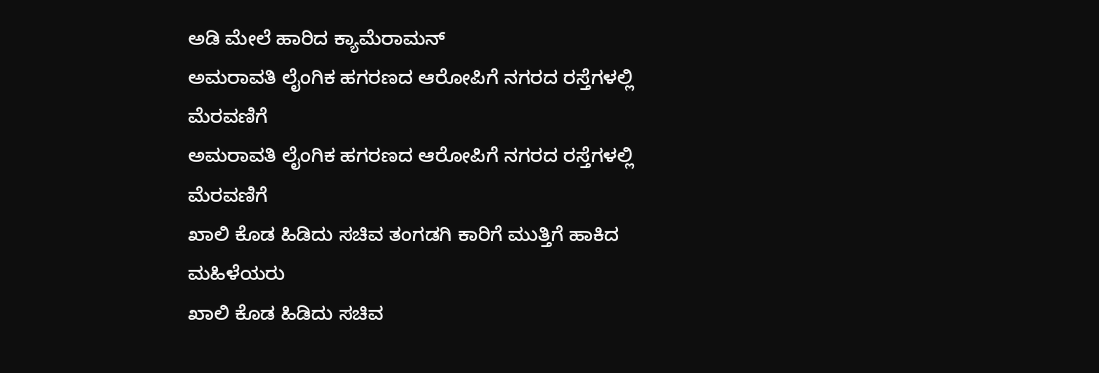ಅಡಿ ಮೇಲೆ ಹಾರಿದ ಕ್ಯಾಮೆರಾಮನ್
ಅಮರಾವತಿ ಲೈಂಗಿಕ ಹಗರಣದ ಆರೋಪಿಗೆ ನಗರದ ರಸ್ತೆಗಳಲ್ಲಿ ಮೆರವಣಿಗೆ
ಅಮರಾವತಿ ಲೈಂಗಿಕ ಹಗರಣದ ಆರೋಪಿಗೆ ನಗರದ ರಸ್ತೆಗಳಲ್ಲಿ ಮೆರವಣಿಗೆ
ಖಾಲಿ ಕೊಡ ಹಿಡಿದು ಸಚಿವ ತಂಗಡಗಿ ಕಾರಿಗೆ ಮುತ್ತಿಗೆ ಹಾಕಿದ ಮಹಿಳೆಯರು
ಖಾಲಿ ಕೊಡ ಹಿಡಿದು ಸಚಿವ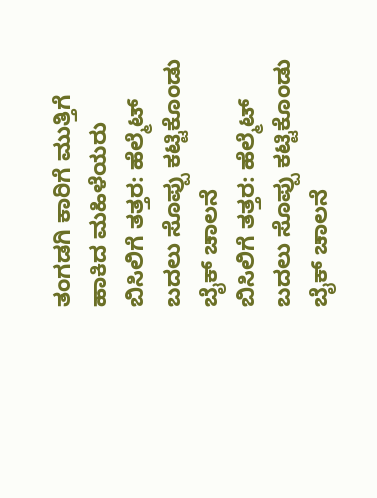ತಂಗಡಗಿ ಕಾರಿಗೆ ಮುತ್ತಿಗೆ ಹಾಕಿದ ಮಹಿಳೆಯರು
ಬಿಸಿಲಿಗೆ ತತ್ತರ: ಹೆಲ್ಮೆಟ್ ಬದಲು ಸೊಪ್ಪು ಕಟ್ಟಿಕೊಂಡು ಬೈಕ್ ಚಾಲನೆ
ಬಿಸಿಲಿಗೆ ತತ್ತರ: ಹೆಲ್ಮೆಟ್ ಬದಲು ಸೊಪ್ಪು ಕಟ್ಟಿಕೊಂಡು ಬೈಕ್ ಚಾಲನೆ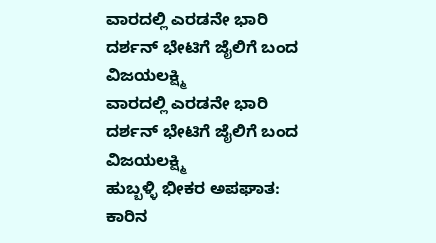ವಾರದಲ್ಲಿ ಎರಡನೇ ಭಾರಿ ದರ್ಶನ್ ಭೇಟಿಗೆ ಜೈಲಿಗೆ ಬಂದ ವಿಜಯಲಕ್ಷ್ಮಿ
ವಾರದಲ್ಲಿ ಎರಡನೇ ಭಾರಿ ದರ್ಶನ್ ಭೇಟಿಗೆ ಜೈಲಿಗೆ ಬಂದ ವಿಜಯಲಕ್ಷ್ಮಿ
ಹುಬ್ಬಳ್ಳಿ ಭೀಕರ ಅಪಘಾತ: ಕಾರಿನ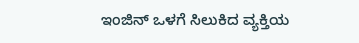ಇಂಜಿನ್ ಒಳಗೆ ಸಿಲುಕಿದ ವ್ಯಕ್ತಿಯ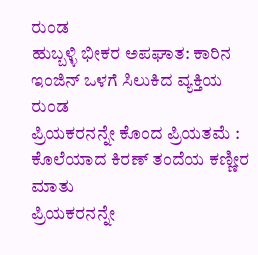ರುಂಡ
ಹುಬ್ಬಳ್ಳಿ ಭೀಕರ ಅಪಘಾತ: ಕಾರಿನ ಇಂಜಿನ್ ಒಳಗೆ ಸಿಲುಕಿದ ವ್ಯಕ್ತಿಯ ರುಂಡ
ಪ್ರಿಯಕರನನ್ನೇ ಕೊಂದ ಪ್ರಿಯತಮೆ : ಕೊಲೆಯಾದ ಕಿರಣ್ ತಂದೆಯ ಕಣ್ಣೀರ ಮಾತು
ಪ್ರಿಯಕರನನ್ನೇ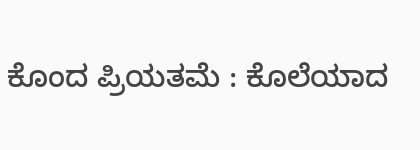ಕೊಂದ ಪ್ರಿಯತಮೆ : ಕೊಲೆಯಾದ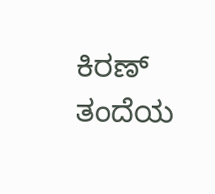ಕಿರಣ್ ತಂದೆಯ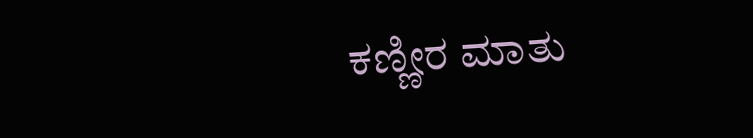ಕಣ್ಣೀರ ಮಾತು